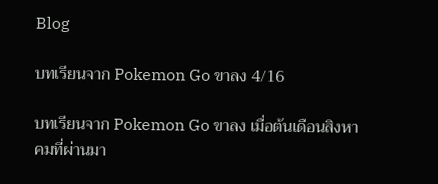Blog

บทเรียนจาก Pokemon Go ขาลง 4/16

บทเรียนจาก Pokemon Go ขาลง เมื่อต้นเดือนสิงหาคมที่ผ่านมา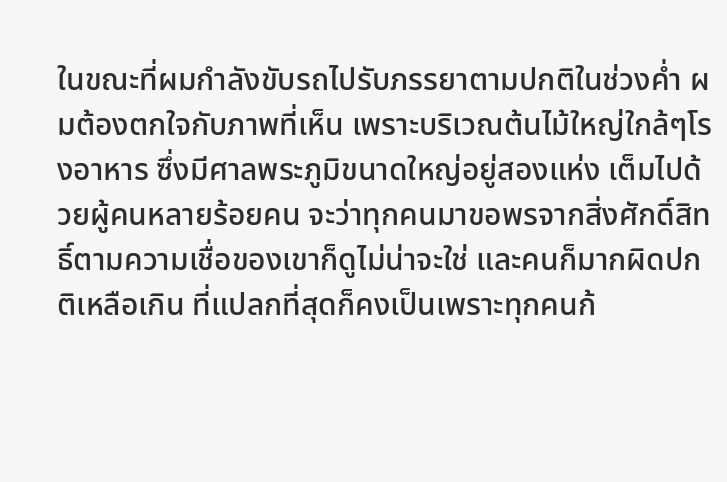ในขณะที่ผมกำลังขับรถไปรับภรรยาตามปกติในช่วงค่ำ ผมต้องตกใจกับภาพที่เห็น เพราะบริเวณต้นไม้ใหญ่ใกล้ๆโรงอาหาร ซึ่งมีศาลพระภูมิขนาดใหญ่อยู่สองแห่ง เต็มไปด้วยผู้คนหลายร้อยคน จะว่าทุกคนมาขอพรจากสิ่งศักดิ์สิทธิ์ตามความเชื่อของเขาก็ดูไม่น่าจะใช่ และคนก็มากผิดปกติเหลือเกิน ที่แปลกที่สุดก็คงเป็นเพราะทุกคนก้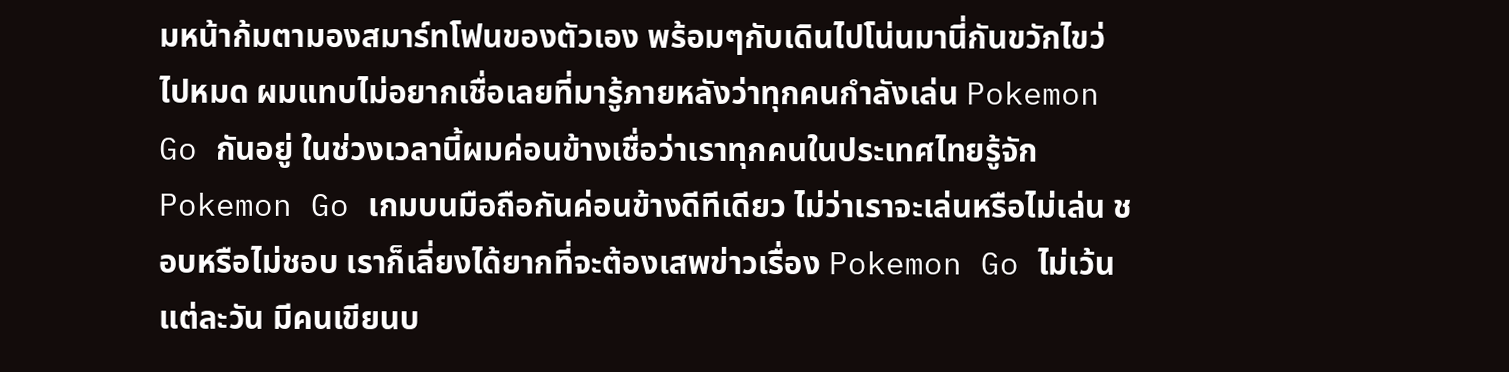มหน้าก้มตามองสมาร์ทโฟนของตัวเอง พร้อมๆกับเดินไปโน่นมานี่กันขวักไขว่ไปหมด ผมแทบไม่อยากเชื่อเลยที่มารู้ภายหลังว่าทุกคนกำลังเล่น Pokemon Go กันอยู่ ในช่วงเวลานี้ผมค่อนข้างเชื่อว่าเราทุกคนในประเทศไทยรู้จัก Pokemon Go เกมบนมือถือกันค่อนข้างดีทีเดียว ไม่ว่าเราจะเล่นหรือไม่เล่น ชอบหรือไม่ชอบ เราก็เลี่ยงได้ยากที่จะต้องเสพข่าวเรื่อง Pokemon Go ไม่เว้นแต่ละวัน มีคนเขียนบ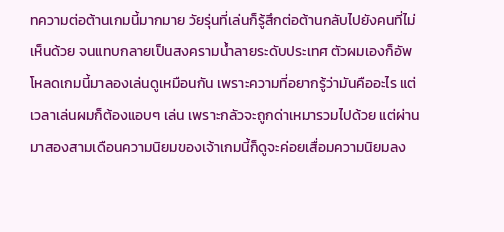ทความต่อต้านเกมนี้มากมาย วัยรุ่นที่เล่นก็รู้สึกต่อต้านกลับไปยังคนที่ไม่เห็นด้วย จนแทบกลายเป็นสงครามน้ำลายระดับประเทศ ตัวผมเองก็อัพโหลดเกมนี้มาลองเล่นดูเหมือนกัน เพราะความที่อยากรู้ว่ามันคืออะไร แต่เวลาเล่นผมก็ต้องแอบๆ เล่น เพราะกลัวจะถูกด่าเหมารวมไปด้วย แต่ผ่านมาสองสามเดือนความนิยมของเจ้าเกมนี้ก็ดูจะค่อยเสื่อมความนิยมลง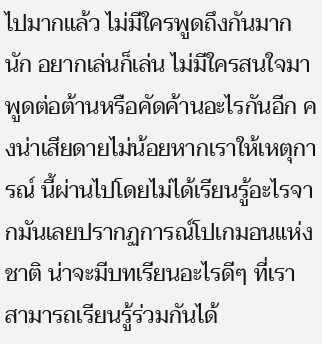ไปมากแล้ว ไม่มีใครพูดถึงกันมากนัก อยากเล่นก็เล่น ไม่มีใครสนใจมาพูดต่อต้านหรือคัดค้านอะไรกันอีก คงน่าเสียดายไม่น้อยหากเราให้เหตุการณ์ นี้ผ่านไปโดยไม่ได้เรียนรู้อะไรจากมันเลยปรากฏการณ์โปเกมอนแห่งชาติ น่าจะมีบทเรียนอะไรดีๆ ที่เราสามารถเรียนรู้ร่วมกันได้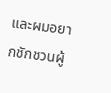และผมอยากชักชวนผู้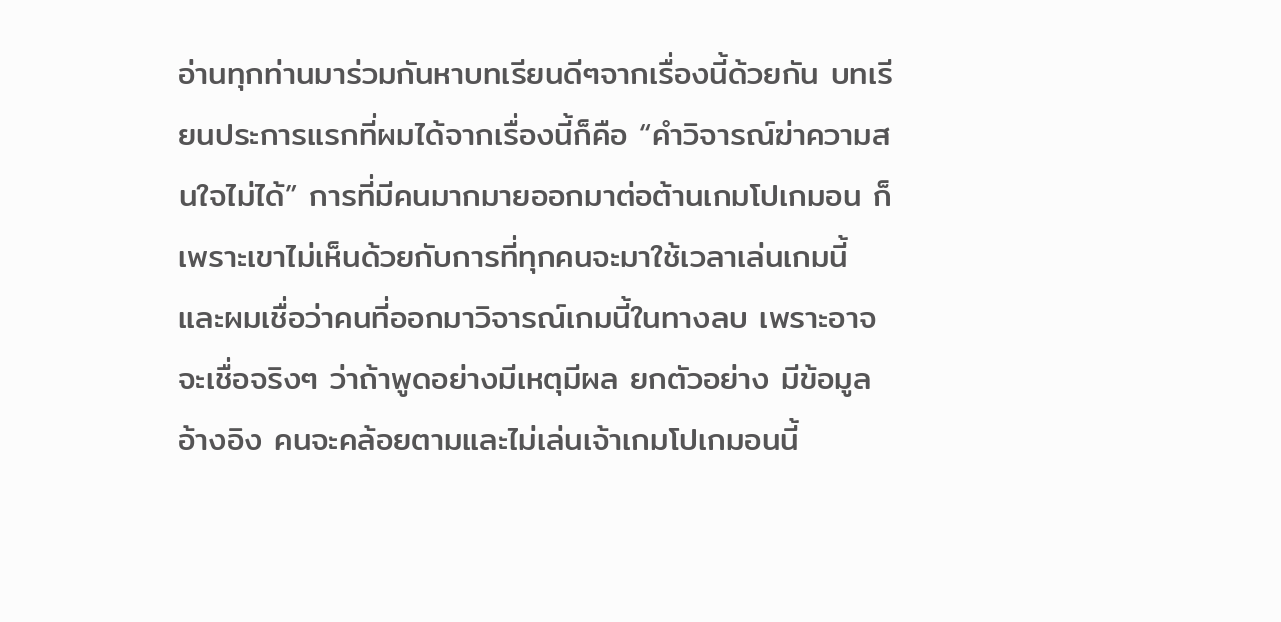อ่านทุกท่านมาร่วมกันหาบทเรียนดีๆจากเรื่องนี้ด้วยกัน บทเรียนประการแรกที่ผมได้จากเรื่องนี้ก็คือ “คำวิจารณ์ฆ่าความสนใจไม่ได้” การที่มีคนมากมายออกมาต่อต้านเกมโปเกมอน ก็เพราะเขาไม่เห็นด้วยกับการที่ทุกคนจะมาใช้เวลาเล่นเกมนี้ และผมเชื่อว่าคนที่ออกมาวิจารณ์เกมนี้ในทางลบ เพราะอาจจะเชื่อจริงๆ ว่าถ้าพูดอย่างมีเหตุมีผล ยกตัวอย่าง มีข้อมูลอ้างอิง คนจะคล้อยตามและไม่เล่นเจ้าเกมโปเกมอนนี้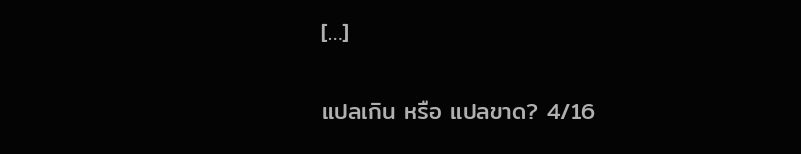[…]

แปลเกิน หรือ แปลขาด? 4/16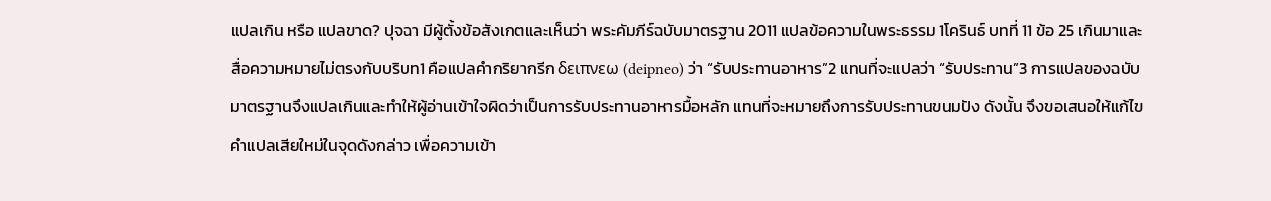แปลเกิน หรือ แปลขาด? ปุจฉา มีผู้ตั้งข้อสังเกตและเห็นว่า พระคัมภีร์ฉบับมาตรฐาน 2011 แปลข้อความในพระธรรม 1โครินธ์ บทที่ 11 ข้อ 25 เกินมาและสื่อความหมายไม่ตรงกับบริบท1 คือแปลคำกริยากรีก δειπνεω (deipneo) ว่า “รับประทานอาหาร”2 แทนที่จะแปลว่า “รับประทาน”3 การแปลของฉบับมาตรฐานจึงแปลเกินและทำให้ผู้อ่านเข้าใจผิดว่าเป็นการรับประทานอาหารมื้อหลัก แทนที่จะหมายถึงการรับประทานขนมปัง ดังนั้น จึงขอเสนอให้แก้ไขคำแปลเสียใหม่ในจุดดังกล่าว เพื่อความเข้า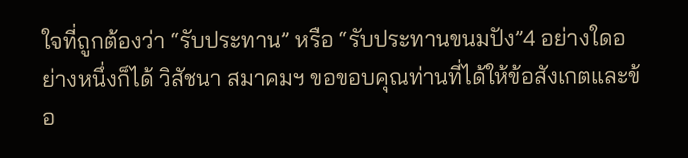ใจที่ถูกต้องว่า “รับประทาน” หรือ “รับประทานขนมปัง”4 อย่างใดอย่างหนึ่งก็ได้ วิสัชนา สมาคมฯ ขอขอบคุณท่านที่ได้ให้ข้อสังเกตและข้อ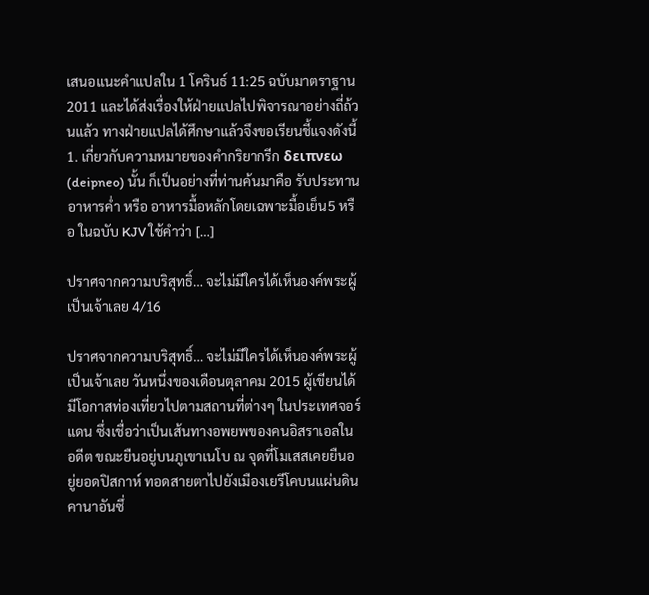เสนอแนะคำแปลใน 1 โครินธ์ 11:25 ฉบับมาตราฐาน 2011 และได้ส่งเรื่องให้ฝ่ายแปลไปพิจารณาอย่างถี่ถ้วนแล้ว ทางฝ่ายแปลได้ศึกษาแล้วจึงขอเรียนชี้แจงดังนี้      1. เกี่ยวกับความหมายของคำกริยากรีก δειπνεω (deipneo) นั้น ก็เป็นอย่างที่ท่านค้นมาคือ รับประทานอาหารค่ำ หรือ อาหารมื้อหลักโดยเฉพาะมื้อเย็น5 หรือ ในฉบับ KJV ใช้คำว่า […]

ปราศจากความบริสุทธิ์… จะไม่มีใครได้เห็นองค์พระผู้เป็นเจ้าเลย 4/16

ปราศจากความบริสุทธิ์… จะไม่มีใครได้เห็นองค์พระผู้เป็นเจ้าเลย วันหนึ่งของเดือนตุลาคม 2015 ผู้เขียนได้มีโอกาสท่องเที่ยวไปตามสถานที่ต่างๆ ในประเทศจอร์แดน ซึ่งเชื่อว่าเป็นเส้นทางอพยพของคนอิสราเอลในอดีต ขณะยืนอยู่บนภูเขาเนโบ ณ จุดที่โมเสสเคยยืนอยู่ยอดปิสกาห์ ทอดสายตาไปยังเมืองเยรีโคบนแผ่นดินคานาอันซึ่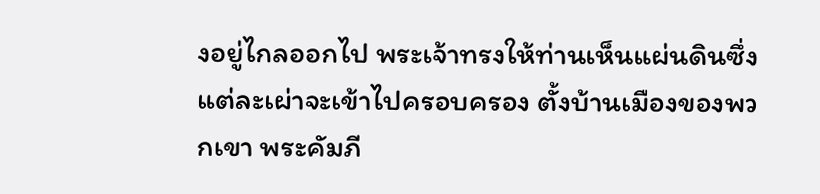งอยู่ไกลออกไป พระเจ้าทรงให้ท่านเห็นแผ่นดินซึ่งแต่ละเผ่าจะเข้าไปครอบครอง ตั้งบ้านเมืองของพวกเขา พระคัมภี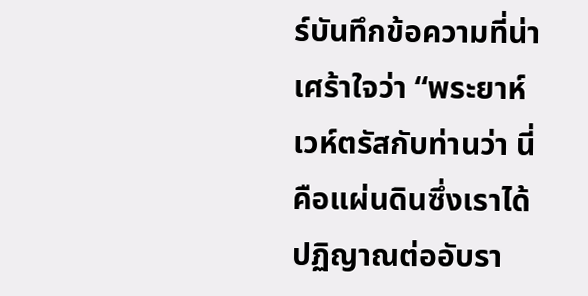ร์บันทึกข้อความที่น่าเศร้าใจว่า “พระยาห์เวห์ตรัสกับท่านว่า นี่คือแผ่นดินซึ่งเราได้ปฏิญาณต่ออับรา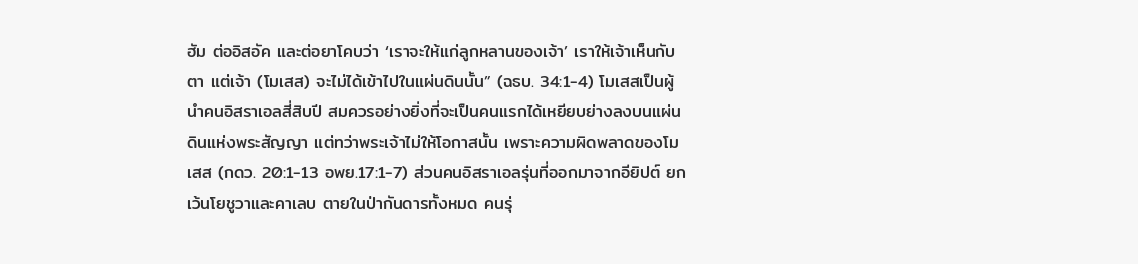ฮัม ต่ออิสอัค และต่อยาโคบว่า ‘เราจะให้แก่ลูกหลานของเจ้า’ เราให้เจ้าเห็นกับตา แต่เจ้า (โมเสส) จะไม่ได้เข้าไปในแผ่นดินนั้น” (ฉธบ. 34:1-4) โมเสสเป็นผู้นำคนอิสราเอลสี่สิบปี สมควรอย่างยิ่งที่จะเป็นคนแรกได้เหยียบย่างลงบนแผ่นดินแห่งพระสัญญา แต่ทว่าพระเจ้าไม่ให้โอกาสนั้น เพราะความผิดพลาดของโมเสส (กดว. 20:1-13 อพย.17:1-7) ส่วนคนอิสราเอลรุ่นที่ออกมาจากอียิปต์ ยกเว้นโยชูวาและคาเลบ ตายในป่ากันดารทั้งหมด คนรุ่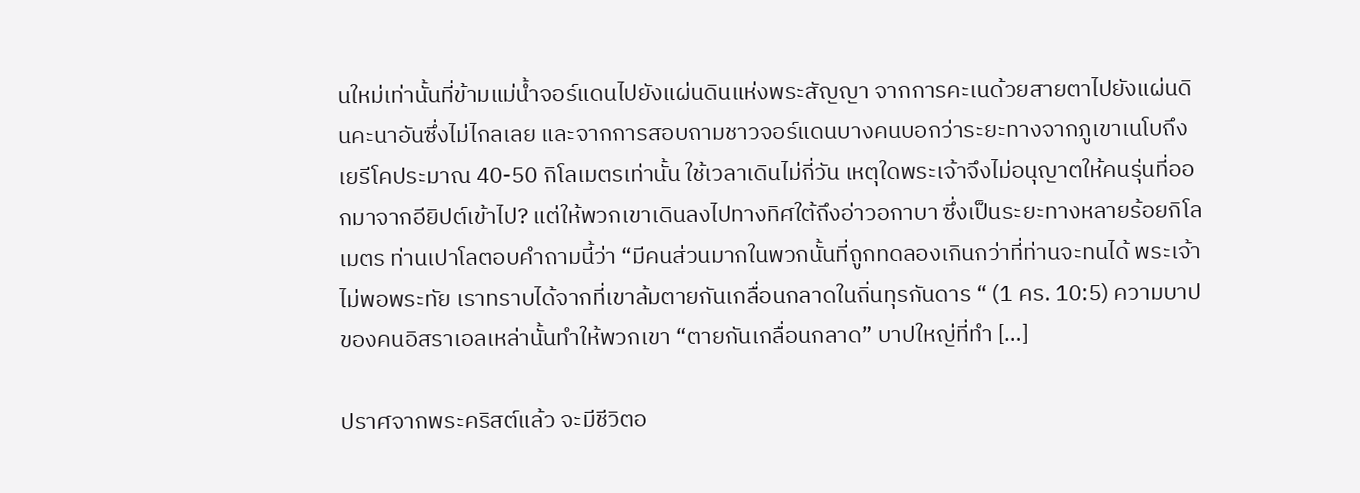นใหม่เท่านั้นที่ข้ามแม่น้ำจอร์แดนไปยังแผ่นดินแห่งพระสัญญา จากการคะเนด้วยสายตาไปยังแผ่นดินคะนาอันซึ่งไม่ไกลเลย และจากการสอบถามชาวจอร์แดนบางคนบอกว่าระยะทางจากภูเขาเนโบถึงเยรีโคประมาณ 40-50 กิโลเมตรเท่านั้น ใช้เวลาเดินไม่กี่วัน เหตุใดพระเจ้าจึงไม่อนุญาตให้คนรุ่นที่ออกมาจากอียิปต์เข้าไป? แต่ให้พวกเขาเดินลงไปทางทิศใต้ถึงอ่าวอกาบา ซึ่งเป็นระยะทางหลายร้อยกิโลเมตร ท่านเปาโลตอบคำถามนี้ว่า “มีคนส่วนมากในพวกนั้นที่ถูกทดลองเกินกว่าที่ท่านจะทนได้ พระเจ้าไม่พอพระทัย เราทราบได้จากที่เขาล้มตายกันเกลื่อนกลาดในถิ่นทุรกันดาร “ (1 คร. 10:5) ความบาปของคนอิสราเอลเหล่านั้นทำให้พวกเขา “ตายกันเกลื่อนกลาด” บาปใหญ่ที่ทำ […]

ปราศจากพระคริสต์แล้ว จะมีชีวิตอ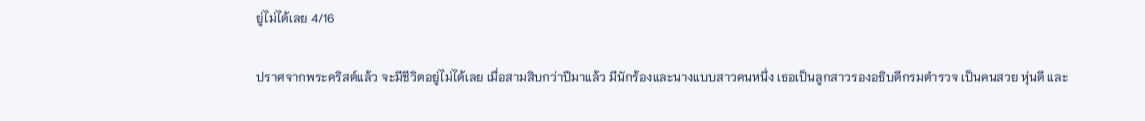ยู่ไม่ได้เลย 4/16

ปราศจากพระคริสต์แล้ว จะมีชีวิตอยู่ไม่ได้เลย เมื่อสามสิบกว่าปีมาแล้ว มีนักร้องและนางแบบสาวคนหนึ่ง เธอเป็นลูกสาวรองอธิบดีกรมตำรวจ เป็นคนสวย หุ่นดี และ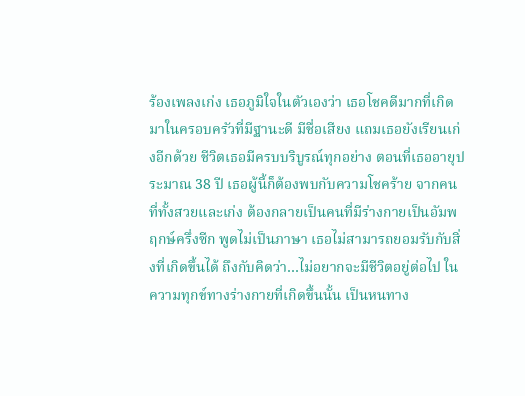ร้องเพลงเก่ง เธอภูมิใจในตัวเองว่า เธอโชคดีมากที่เกิดมาในครอบครัวที่มีฐานะดี มีชื่อเสียง แถมเธอยังเรียนเก่งอีกด้วย ชีวิตเธอมีครบบริบูรณ์ทุกอย่าง ตอนที่เธออายุประมาณ 38 ปี เธอผู้นี้ก็ต้องพบกับความโชคร้าย จากคนที่ทั้งสวยและเก่ง ต้องกลายเป็นคนที่มีร่างกายเป็นอัมพฤกษ์ครึ่งซีก พูดไม่เป็นภาษา เธอไม่สามารถยอมรับกับสิ่งที่เกิดขึ้นได้ ถึงกับคิดว่า…ไม่อยากจะมีชีวิตอยู่ต่อไป ในความทุกข์ทางร่างกายที่เกิดขึ้นนั้น เป็นหนทาง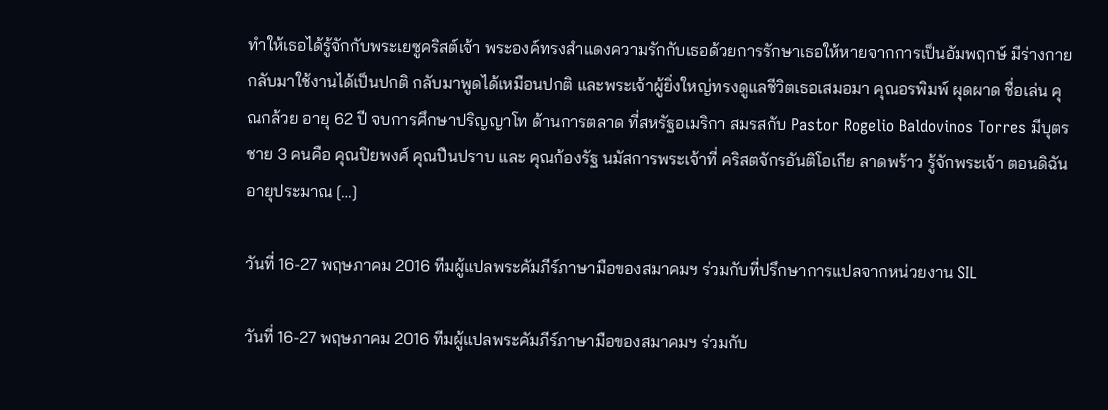ทำให้เธอได้รู้จักกับพระเยซูคริสต์เจ้า พระองค์ทรงสำแดงความรักกับเธอด้วยการรักษาเธอให้หายจากการเป็นอัมพฤกษ์ มีร่างกายกลับมาใช้งานได้เป็นปกติ กลับมาพูดได้เหมือนปกติ และพระเจ้าผู้ยิ่งใหญ่ทรงดูแลชีวิตเธอเสมอมา คุณอรพิมพ์ ผุดผาด ชื่อเล่น คุณกล้วย อายุ 62 ปี จบการศึกษาปริญญาโท ด้านการตลาด ที่สหรัฐอเมริกา สมรสกับ Pastor Rogelio Baldovinos Torres มีบุตรชาย 3 คนคือ คุณปิยพงศ์ คุณปืนปราบ และ คุณก้องรัฐ นมัสการพระเจ้าที่ คริสตจักรอันติโอเกีย ลาดพร้าว รู้จักพระเจ้า ตอนดิฉันอายุประมาณ […]

วันที่ 16-27 พฤษภาคม 2016 ทีมผู้แปลพระคัมภีร์ภาษามือของสมาคมฯ ร่วมกับที่ปรึกษาการแปลจากหน่วยงาน SIL

วันที่ 16-27 พฤษภาคม 2016 ทีมผู้แปลพระคัมภีร์ภาษามือของสมาคมฯ ร่วมกับ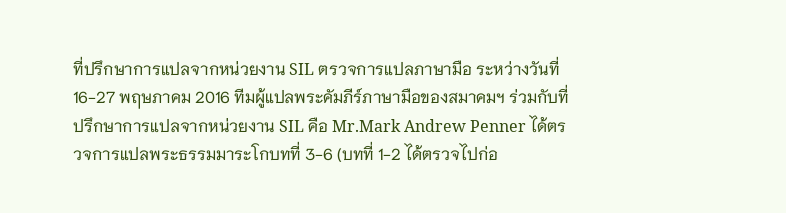ที่ปรึกษาการแปลจากหน่วยงาน SIL ตรวจการแปลภาษามือ ระหว่างวันที่ 16-27 พฤษภาคม 2016 ทีมผู้แปลพระคัมภีร์ภาษามือของสมาคมฯ ร่วมกับที่ปรึกษาการแปลจากหน่วยงาน SIL คือ Mr.Mark Andrew Penner ได้ตรวจการแปลพระธรรมมาระโกบทที่ 3-6 (บทที่ 1-2 ได้ตรวจไปก่อ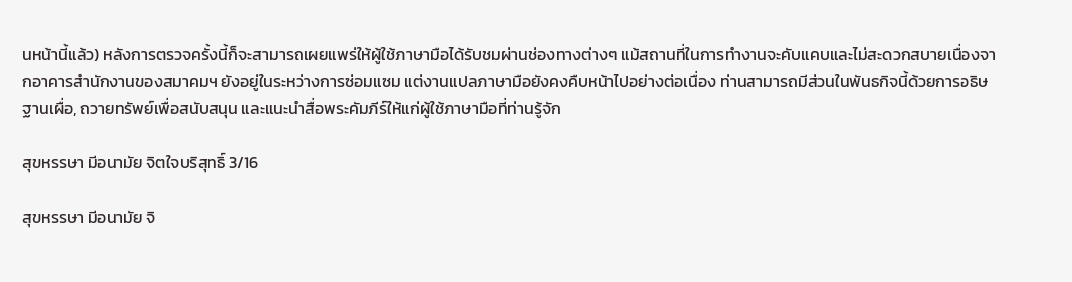นหน้านี้แล้ว) หลังการตรวจครั้งนี้ก็จะสามารถเผยแพร่ให้ผู้ใช้ภาษามือได้รับชมผ่านช่องทางต่างๆ แม้สถานที่ในการทำงานจะคับแคบและไม่สะดวกสบายเนื่องจากอาคารสำนักงานของสมาคมฯ ยังอยู่ในระหว่างการซ่อมแซม แต่งานแปลภาษามือยังคงคืบหน้าไปอย่างต่อเนื่อง ท่านสามารถมีส่วนในพันธกิจนี้ด้วยการอธิษฐานเผื่อ, ถวายทรัพย์เพื่อสนับสนุน และแนะนำสื่อพระคัมภีร์ให้แก่ผู้ใช้ภาษามือที่ท่านรู้จัก

สุขหรรษา มีอนามัย จิตใจบริสุทธิ์ 3/16

สุขหรรษา มีอนามัย จิ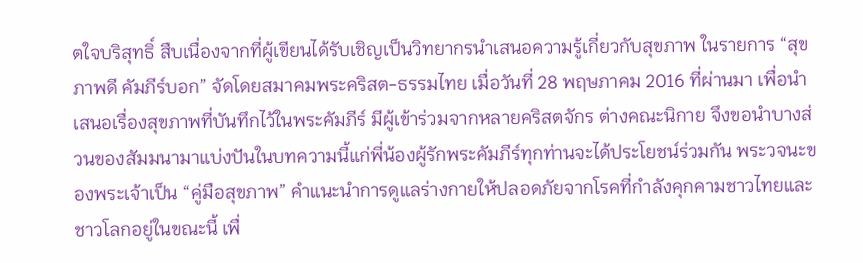ตใจบริสุทธิ์ สืบเนื่องจากที่ผู้เขียนได้รับเชิญเป็นวิทยากรนำเสนอความรู้เกี่ยวกับสุขภาพ ในรายการ “สุขภาพดี คัมภีร์บอก” จัดโดยสมาคมพระคริสต-ธรรมไทย เมื่อวันที่ 28 พฤษภาคม 2016 ที่ผ่านมา เพื่อนำเสนอเรื่องสุขภาพที่บันทึกไว้ในพระคัมภีร์ มีผู้เข้าร่วมจากหลายคริสตจักร ต่างคณะนิกาย จึงขอนำบางส่วนของสัมมนามาแบ่งปันในบทความนี้แก่พี่น้องผู้รักพระคัมภีร์ทุกท่านจะได้ประโยชน์ร่วมกัน พระวจนะของพระเจ้าเป็น “คู่มือสุขภาพ” คำแนะนำการดูแลร่างกายให้ปลอดภัยจากโรคที่กำลังคุกคามชาวไทยและชาวโลกอยู่ในขณะนี้ เพื่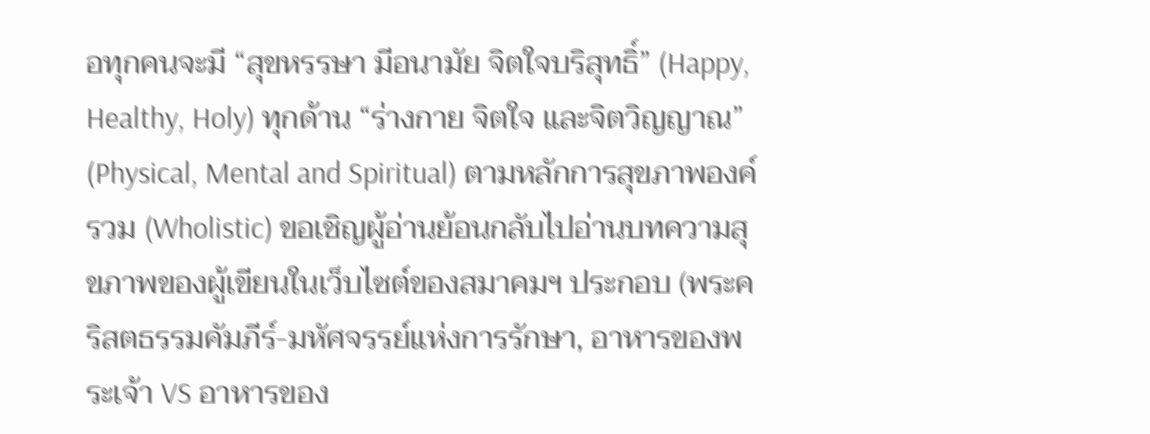อทุกคนจะมี “สุขหรรษา มีอนามัย จิตใจบริสุทธิ์” (Happy, Healthy, Holy) ทุกด้าน “ร่างกาย จิตใจ และจิตวิญญาณ” (Physical, Mental and Spiritual) ตามหลักการสุขภาพองค์รวม (Wholistic) ขอเชิญผู้อ่านย้อนกลับไปอ่านบทความสุขภาพของผู้เขียนในเว็บไซต์ของสมาคมฯ ประกอบ (พระคริสตธรรมคัมภีร์-มหัศจรรย์แห่งการรักษา, อาหารของพระเจ้า VS อาหารของ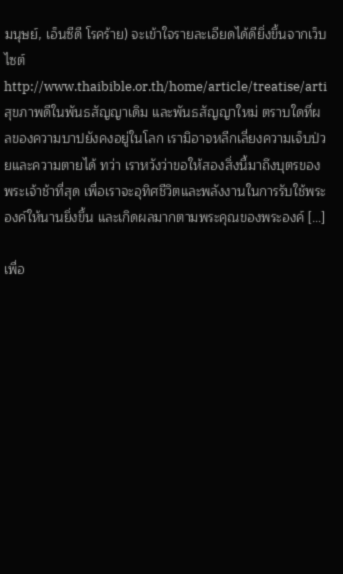มนุษย์, เอ็นซีดี โรคร้าย) จะเข้าใจรายละเอียดได้ดียิ่งขึ้นจากเว็บไซต์ http://www.thaibible.or.th/home/article/treatise/arti สุขภาพดีในพันธสัญญาเดิม และพันธสัญญาใหม่ ตราบใดที่ผลของความบาปยังคงอยู่ในโลก เรามิอาจหลีกเลี่ยงความเจ็บป่วยและความตายได้ ทว่า เราหวังว่าขอให้สองสิ่งนี้มาถึงบุตรของพระเจ้าช้าที่สุด เพื่อเราจะอุทิศชีวิตและพลังงานในการรับใช้พระองค์ให้นานยิ่งขึ้น และเกิดผลมากตามพระคุณของพระองค์ […]

เพื่อ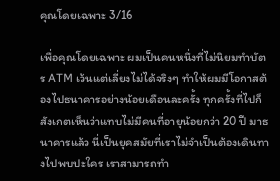คุณโดยเฉพาะ 3/16

เพื่อคุณโดยเฉพาะ ผมเป็นคนหนึ่งที่ไม่นิยมทําบัตร ATM เว้นแต่เลี่ยงไม่ได้จริงๆ ทําให้ผมมีโอกาสต้องไปธนาคารอย่างน้อยเดือนละครั้ง ทุกครั้งที่ไปก็สังเกตเห็นว่าแทบไม่มีคนที่อายุน้อยกว่า 20 ปี มาธนาคารแล้ว นี่เป็นยุคสมัยที่เราไม่จําเป็นต้องเดินทางไปพบปะใคร เราสามารถทํา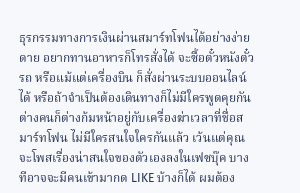ธุรกรรมทางการเงินผ่านสมาร์ทโฟนได้อย่างง่ายดาย อยากทานอาหารก็โทรสั่งได้ จะซื้อตั๋วหนังตั๋วรถ หรือแม้แต่เครื่องบิน ก็สั่งผ่านระบบออนไลน์ได้ หรือถ้าจําเป็นต้องเดินทางก็ไม่มีใครพูดคุยกัน ต่างคนก็ต่างก้มหน้าอยู่กับเครื่องฆ่าเวลาที่ชื่อสมาร์ทโฟน ไม่มีใครสนใจใครกันแล้ว เว้นแต่คุณจะโพสเรื่องน่าสนใจของตัวเองลงในเฟซบุ๊ค บางทีอาจจะมีคนเข้ามากด LIKE บ้างก็ได้ ผมต้อง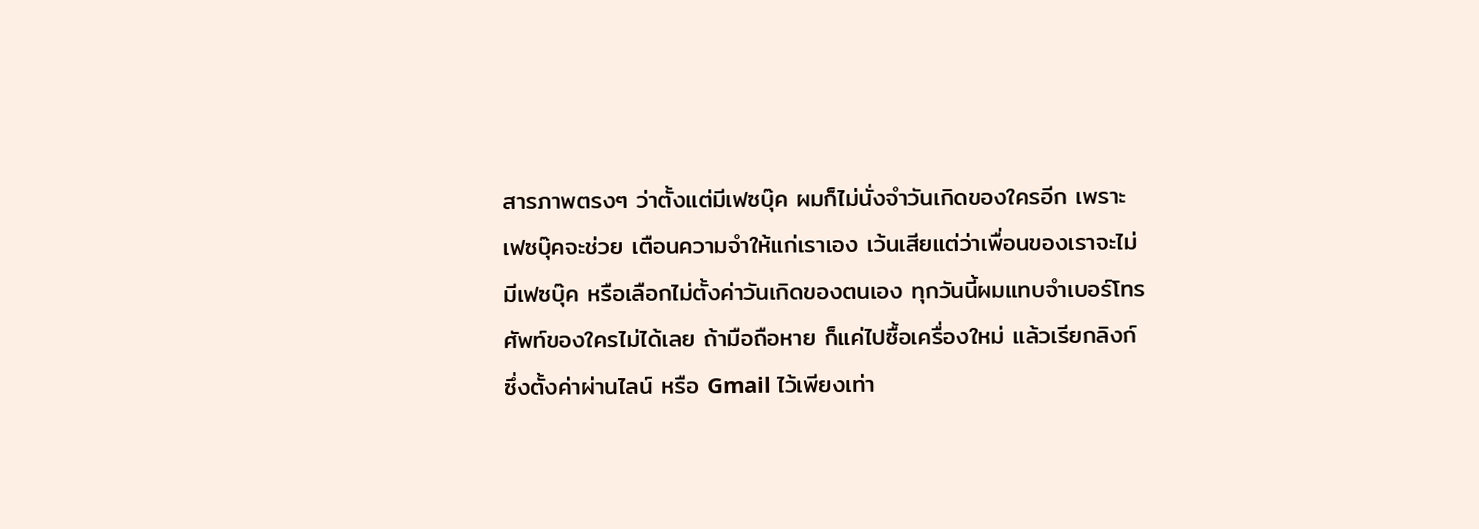สารภาพตรงๆ ว่าตั้งแต่มีเฟซบุ๊ค ผมก็ไม่นั่งจําวันเกิดของใครอีก เพราะเฟซบุ๊คจะช่วย เตือนความจําให้แก่เราเอง เว้นเสียแต่ว่าเพื่อนของเราจะไม่มีเฟซบุ๊ค หรือเลือกไม่ตั้งค่าวันเกิดของตนเอง ทุกวันนี้ผมแทบจําเบอร์โทรศัพท์ของใครไม่ได้เลย ถ้ามือถือหาย ก็แค่ไปซื้อเครื่องใหม่ แล้วเรียกลิงก์ ซึ่งตั้งค่าผ่านไลน์ หรือ Gmail ไว้เพียงเท่า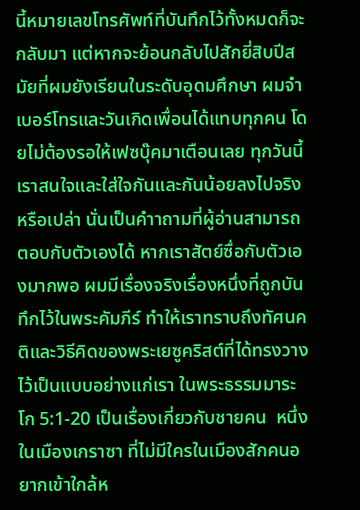นี้หมายเลขโทรศัพท์ที่บันทึกไว้ทั้งหมดก็จะกลับมา แต่หากจะย้อนกลับไปสักยี่สิบปีสมัยที่ผมยังเรียนในระดับอุดมศึกษา ผมจําเบอร์โทรและวันเกิดเพื่อนได้แทบทุกคน โดยไม่ต้องรอให้เฟซบุ๊คมาเตือนเลย ทุกวันนี้เราสนใจและใส่ใจกันและกันน้อยลงไปจริงหรือเปล่า นั่นเป็นคําาถามที่ผู้อ่านสามารถตอบกับตัวเองได้ หากเราสัตย์ซื่อกับตัวเองมากพอ ผมมีเรื่องจริงเรื่องหนึ่งที่ถูกบันทึกไว้ในพระคัมภีร์ ทําให้เราทราบถึงทัศนคติและวิธีคิดของพระเยซูคริสต์ที่ได้ทรงวางไว้เป็นแบบอย่างแก่เรา ในพระธรรมมาระโก 5:1-20 เป็นเรื่องเกี่ยวกับชายคน  หนึ่งในเมืองเกราซา ที่ไม่มีใครในเมืองสักคนอยากเข้าใกล้ห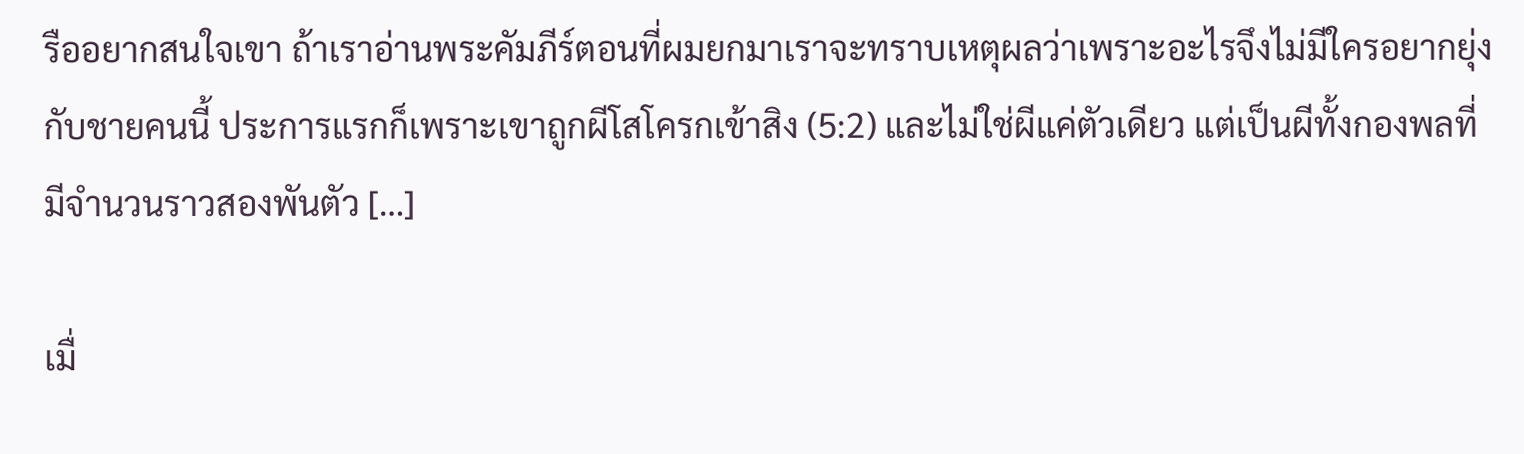รืออยากสนใจเขา ถ้าเราอ่านพระคัมภีร์ตอนที่ผมยกมาเราจะทราบเหตุผลว่าเพราะอะไรจึงไม่มีใครอยากยุ่งกับชายคนนี้ ประการแรกก็เพราะเขาถูกผีโสโครกเข้าสิง (5:2) และไม่ใช่ผีแค่ตัวเดียว แต่เป็นผีทั้งกองพลที่มีจํานวนราวสองพันตัว […]

เมื่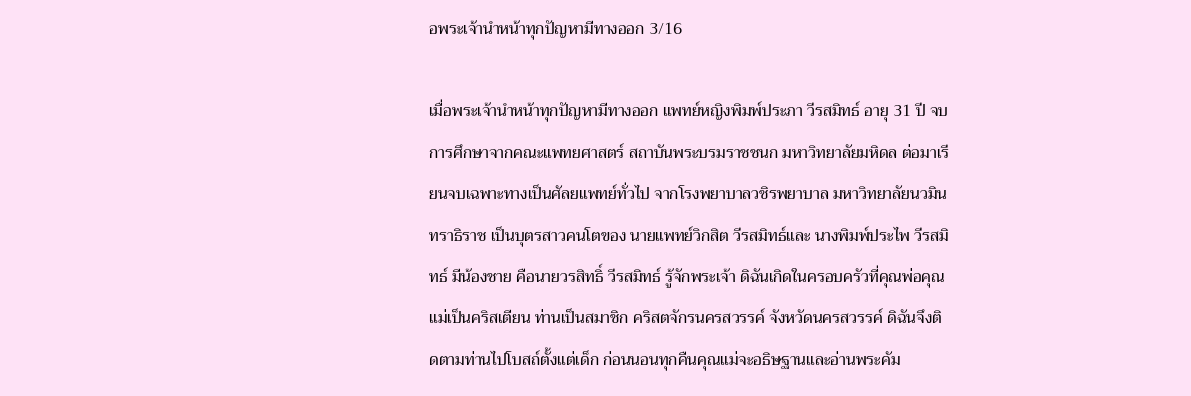อพระเจ้านำหน้าทุกปัญหามีทางออก 3/16

เมื่อพระเจ้านำหน้าทุกปัญหามีทางออก แพทย์หญิงพิมพ์ประภา วีรสมิทธ์ อายุ 31 ปี จบการศึกษาจากคณะแพทยศาสตร์ สถาบันพระบรมราชชนก มหาวิทยาลัยมหิดล ต่อมาเรียนจบเฉพาะทางเป็นศัลยแพทย์ทั่วไป จากโรงพยาบาลวชิรพยาบาล มหาวิทยาลัยนวมินทราธิราช เป็นบุตรสาวคนโตของ นายแพทย์วิกสิต วีรสมิทธ์และ นางพิมพ์ประไพ วีรสมิทธ์ มีน้องชาย คือนายวรสิทธิ์ วีรสมิทธ์ รู้จักพระเจ้า ดิฉันเกิดในครอบครัวที่คุณพ่อคุณแม่เป็นคริสเตียน ท่านเป็นสมาชิก คริสตจักรนครสวรรค์ จังหวัดนครสวรรค์ ดิฉันจึงติดตามท่านไปโบสถ์ตั้งแต่เด็ก ก่อนนอนทุกคืนคุณแม่จะอธิษฐานและอ่านพระคัม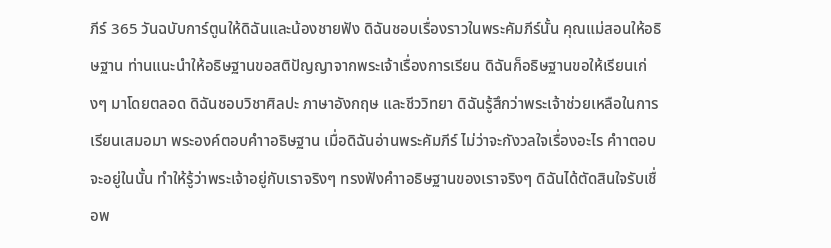ภีร์ 365 วันฉบับการ์ตูนให้ดิฉันและน้องชายฟัง ดิฉันชอบเรื่องราวในพระคัมภีร์นั้น คุณแม่สอนให้อธิษฐาน ท่านแนะนําให้อธิษฐานขอสติปัญญาจากพระเจ้าเรื่องการเรียน ดิฉันก็อธิษฐานขอให้เรียนเก่งๆ มาโดยตลอด ดิฉันชอบวิชาศิลปะ ภาษาอังกฤษ และชีววิทยา ดิฉันรู้สึกว่าพระเจ้าช่วยเหลือในการเรียนเสมอมา พระองค์ตอบคําาอธิษฐาน เมื่อดิฉันอ่านพระคัมภีร์ ไม่ว่าจะกังวลใจเรื่องอะไร คําาตอบจะอยู่ในนั้น ทําให้รู้ว่าพระเจ้าอยู่กับเราจริงๆ ทรงฟังคําาอธิษฐานของเราจริงๆ ดิฉันได้ตัดสินใจรับเชื่อพ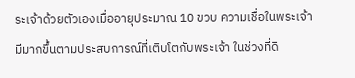ระเจ้าด้วยตัวเองเมื่ออายุประมาณ 10 ขวบ ความเชื่อในพระเจ้ามีมากขึ้นตามประสบการณ์ที่เติบโตกับพระเจ้า ในช่วงที่ดิ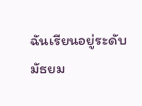ฉันเรียนอยู่ระดับมัธยม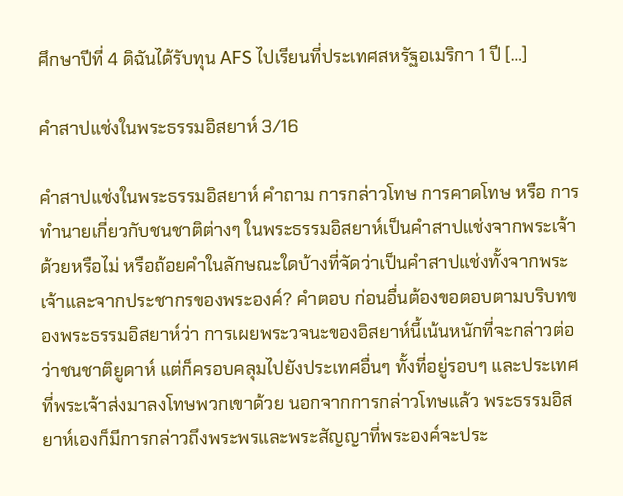ศึกษาปีที่ 4 ดิฉันได้รับทุน AFS ไปเรียนที่ประเทศสหรัฐอเมริกา 1 ปี […]

คำสาปแช่งในพระธรรมอิสยาห์ 3/16

คำสาปแช่งในพระธรรมอิสยาห์ คําถาม การกล่าวโทษ การคาดโทษ หรือ การทํานายเกี่ยวกับชนชาติต่างๆ ในพระธรรมอิสยาห์เป็นคําสาปแช่งจากพระเจ้าด้วยหรือไม่ หรือถ้อยคําในลักษณะใดบ้างที่จัดว่าเป็นคําสาปแช่งทั้งจากพระเจ้าและจากประชากรของพระองค์? คําตอบ ก่อนอื่นต้องขอตอบตามบริบทของพระธรรมอิสยาห์ว่า การเผยพระวจนะของอิสยาห์นี้เน้นหนักที่จะกล่าวต่อว่าชนชาติยูดาห์ แต่ก็ครอบคลุมไปยังประเทศอื่นๆ ทั้งที่อยู่รอบๆ และประเทศที่พระเจ้าส่งมาลงโทษพวกเขาด้วย นอกจากการกล่าวโทษแล้ว พระธรรมอิสยาห์เองก็มีการกล่าวถึงพระพรและพระสัญญาที่พระองค์จะประ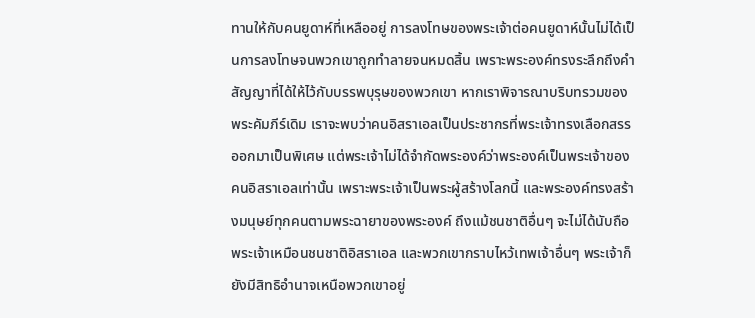ทานให้กับคนยูดาห์ที่เหลืออยู่ การลงโทษของพระเจ้าต่อคนยูดาห์นั้นไม่ได้เป็นการลงโทษจนพวกเขาถูกทําลายจนหมดสิ้น เพราะพระองค์ทรงระลึกถึงคําสัญญาที่ได้ให้ไว้กับบรรพบุรุษของพวกเขา หากเราพิจารณาบริบทรวมของพระคัมภีร์เดิม เราจะพบว่าคนอิสราเอลเป็นประชากรที่พระเจ้าทรงเลือกสรรออกมาเป็นพิเศษ แต่พระเจ้าไม่ได้จํากัดพระองค์ว่าพระองค์เป็นพระเจ้าของคนอิสราเอลเท่านั้น เพราะพระเจ้าเป็นพระผู้สร้างโลกนี้ และพระองค์ทรงสร้างมนุษย์ทุกคนตามพระฉายาของพระองค์ ถึงแม้ชนชาติอื่นๆ จะไม่ได้นับถือพระเจ้าเหมือนชนชาติอิสราเอล และพวกเขากราบไหว้เทพเจ้าอื่นๆ พระเจ้าก็ยังมีสิทธิอํานาจเหนือพวกเขาอยู่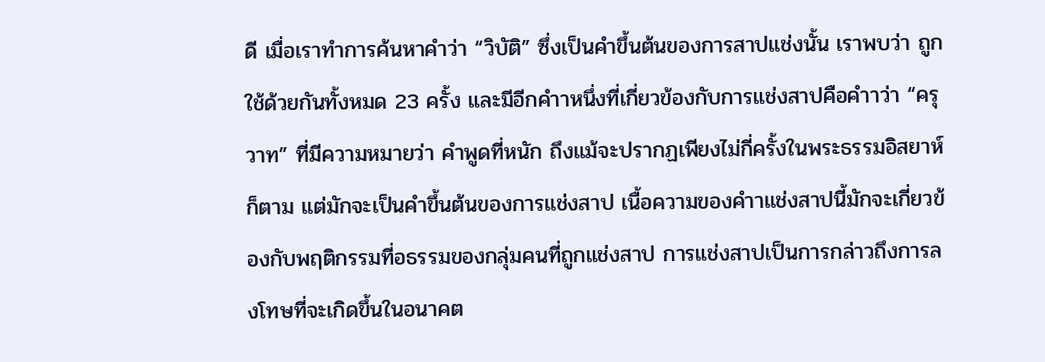ดี เมื่อเราทําการค้นหาคําว่า “วิบัติ” ซึ่งเป็นคําขึ้นต้นของการสาปแช่งนั้น เราพบว่า ถูกใช้ด้วยกันทั้งหมด 23 ครั้ง และมีอีกคําาหนึ่งที่เกี่ยวข้องกับการแช่งสาปคือคําาว่า “ครุวาท” ที่มีความหมายว่า คําพูดที่หนัก ถึงแม้จะปรากฏเพียงไม่กี่ครั้งในพระธรรมอิสยาห์ก็ตาม แต่มักจะเป็นคําขึ้นต้นของการแช่งสาป เนื้อความของคําาแช่งสาปนี้มักจะเกี่ยวข้องกับพฤติกรรมที่อธรรมของกลุ่มคนที่ถูกแช่งสาป การแช่งสาปเป็นการกล่าวถึงการลงโทษที่จะเกิดขึ้นในอนาคต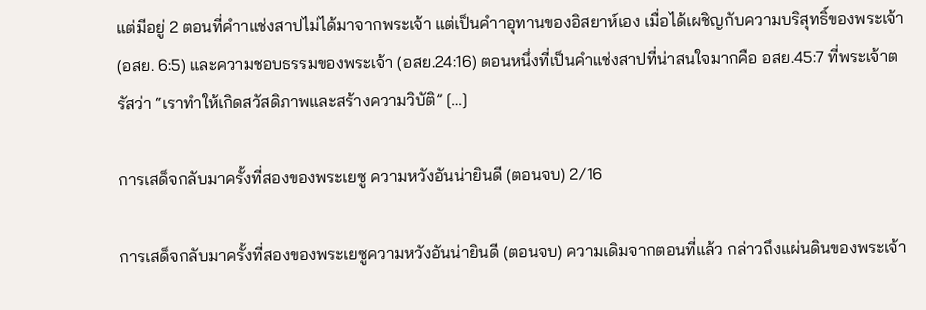แต่มีอยู่ 2 ตอนที่คําาแช่งสาปไม่ได้มาจากพระเจ้า แต่เป็นคําาอุทานของอิสยาห์เอง เมื่อได้เผชิญกับความบริสุทธิ์ของพระเจ้า (อสย. 6:5) และความชอบธรรมของพระเจ้า (อสย.24:16) ตอนหนึ่งที่เป็นคําแช่งสาปที่น่าสนใจมากคือ อสย.45:7 ที่พระเจ้าตรัสว่า “เราทําให้เกิดสวัสดิภาพและสร้างความวิบัติ” […]

การเสด็จกลับมาครั้งที่สองของพระเยซู ความหวังอันน่ายินดี (ตอนจบ) 2/16

การเสด็จกลับมาครั้งที่สองของพระเยซูความหวังอันน่ายินดี (ตอนจบ) ความเดิมจากตอนที่แล้ว กล่าวถึงแผ่นดินของพระเจ้า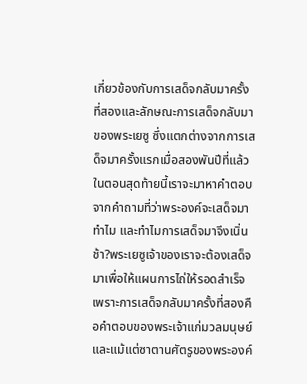เกี่ยวข้องกับการเสด็จกลับมาครั้งที่สองและลักษณะการเสด็จกลับมาของพระเยซู ซึ่งแตกต่างจากการเสด็จมาครั้งแรกเมื่อสองพันปีที่แล้ว ในตอนสุดท้ายนี้เราจะมาหาคำตอบจากคำถามที่ว่าพระองค์จะเสด็จมาทำไม และทำไมการเสด็จมาจึงเนิ่นช้า?พระเยซูเจ้าของเราจะต้องเสด็จมาเพื่อให้แผนการไถ่ให้รอดสำเร็จ เพราะการเสด็จกลับมาครั้งที่สองคือคำตอบของพระเจ้าแก่มวลมนุษย์และแม้แต่ซาตานศัตรูของพระองค์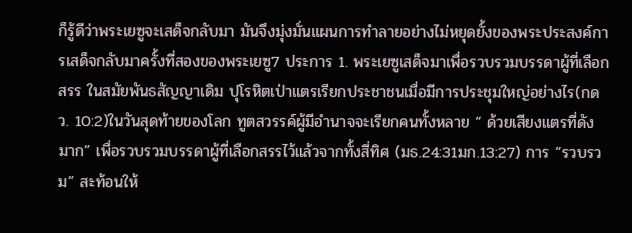ก็รู้ดีว่าพระเยซูจะเสด็จกลับมา มันจึงมุ่งมั่นแผนการทำลายอย่างไม่หยุดยั้งของพระประสงค์การเสด็จกลับมาครั้งที่สองของพระเยซู7 ประการ 1. พระเยซูเสด็จมาเพื่อรวบรวมบรรดาผู้ที่เลือกสรร ในสมัยพันธสัญญาเดิม ปุโรหิตเป่าแตรเรียกประชาชนเมื่อมีการประชุมใหญ่อย่างไร(กดว. 10:2)ในวันสุดท้ายของโลก ทูตสวรรค์ผู้มีอำนาจจะเรียกคนทั้งหลาย “ ด้วยเสียงแตรที่ดังมาก” เพื่อรวบรวมบรรดาผู้ที่เลือกสรรไว้แล้วจากทั้งสี่ทิศ (มธ.24:31มก.13:27) การ “รวบรวม” สะท้อนให้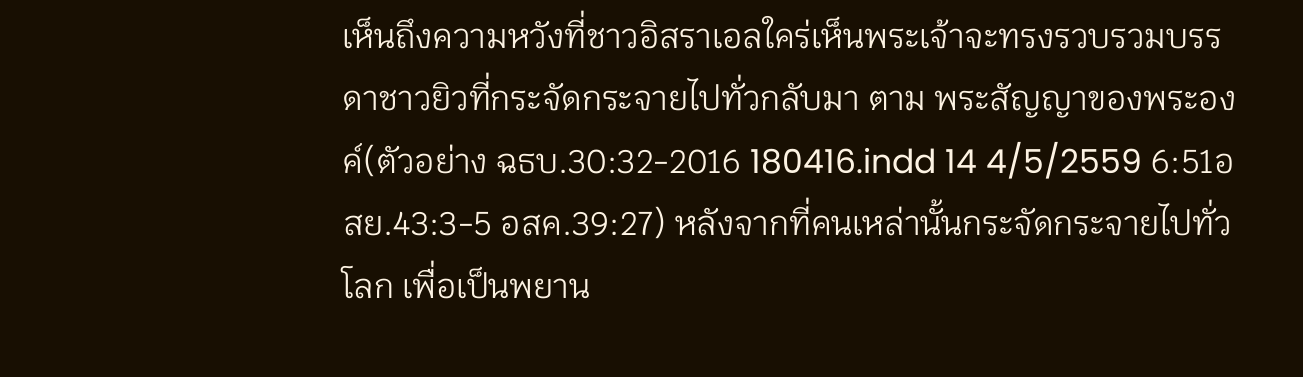เห็นถึงความหวังที่ชาวอิสราเอลใคร่เห็นพระเจ้าจะทรงรวบรวมบรรดาชาวยิวที่กระจัดกระจายไปทั่วกลับมา ตาม พระสัญญาของพระองค์(ตัวอย่าง ฉธบ.30:32-2016 180416.indd 14 4/5/2559 6:51อสย.43:3-5 อสค.39:27) หลังจากที่คนเหล่านั้นกระจัดกระจายไปทั่วโลก เพื่อเป็นพยาน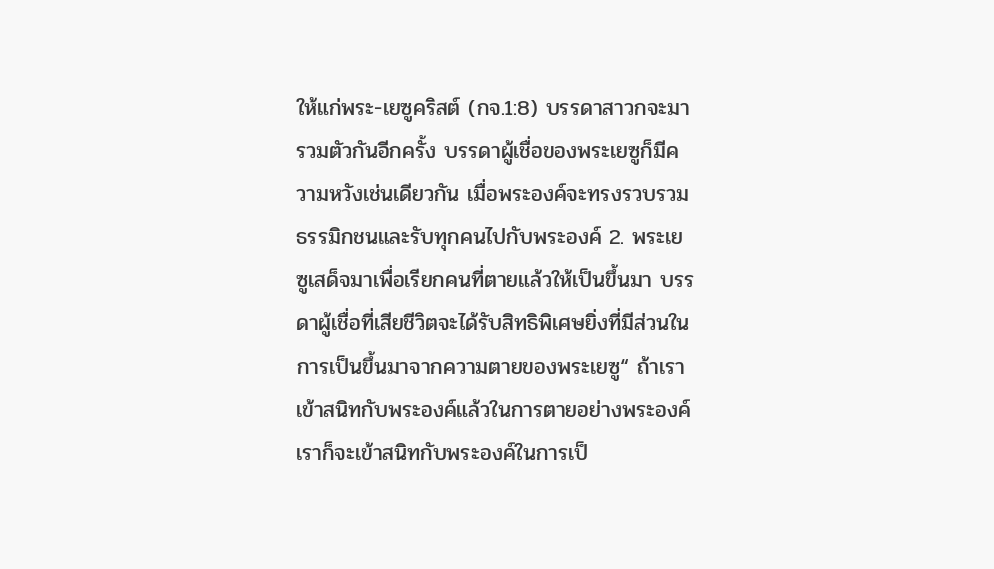ให้แก่พระ-เยซูคริสต์ (กจ.1:8) บรรดาสาวกจะมารวมตัวกันอีกครั้ง บรรดาผู้เชื่อของพระเยซูก็มีความหวังเช่นเดียวกัน เมื่อพระองค์จะทรงรวบรวมธรรมิกชนและรับทุกคนไปกับพระองค์ 2. พระเยซูเสด็จมาเพื่อเรียกคนที่ตายแล้วให้เป็นขึ้นมา บรรดาผู้เชื่อที่เสียชีวิตจะได้รับสิทธิพิเศษยิ่งที่มีส่วนในการเป็นขึ้นมาจากความตายของพระเยซู“ ถ้าเราเข้าสนิทกับพระองค์แล้วในการตายอย่างพระองค์ เราก็จะเข้าสนิทกับพระองค์ในการเป็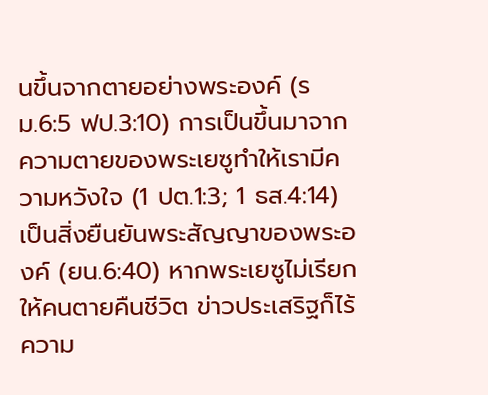นขึ้นจากตายอย่างพระองค์ (รม.6:5 ฟป.3:10) การเป็นขึ้นมาจากความตายของพระเยซูทำให้เรามีความหวังใจ (1 ปต.1:3; 1 ธส.4:14) เป็นสิ่งยืนยันพระสัญญาของพระองค์ (ยน.6:40) หากพระเยซูไม่เรียกให้คนตายคืนชีวิต ข่าวประเสริฐก็ไร้ความ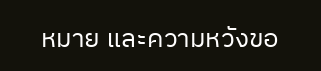หมาย และความหวังขอ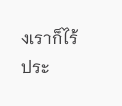งเราก็ไร้ประ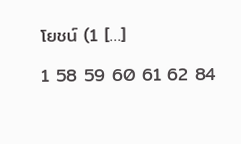โยชน์ (1 […]

1 58 59 60 61 62 84